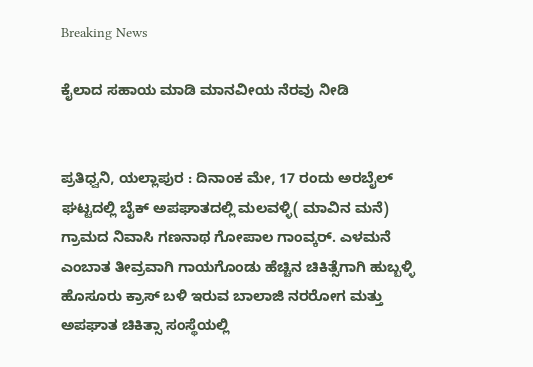Breaking News

ಕೈಲಾದ ಸಹಾಯ ಮಾಡಿ ಮಾನವೀಯ ನೆರವು ನೀಡಿ


ಪ್ರತಿಧ್ವನಿ, ಯಲ್ಲಾಪುರ : ದಿನಾಂಕ ಮೇ, 17 ರಂದು ಅರಬೈಲ್ ಘಟ್ಟದಲ್ಲಿ ಬೈಕ್ ಅಪಘಾತದಲ್ಲಿ ಮಲವಳ್ಳಿ( ಮಾವಿನ ಮನೆ) ಗ್ರಾಮದ ನಿವಾಸಿ ಗಣನಾಥ ಗೋಪಾಲ ಗಾಂವ್ಕರ್. ಎಳಮನೆ ಎಂಬಾತ ತೀವ್ರವಾಗಿ ಗಾಯಗೊಂಡು ಹೆಚ್ಚಿನ ಚಿಕಿತ್ಸೆಗಾಗಿ ಹುಬ್ಬಳ್ಳಿ ಹೊಸೂರು ಕ್ರಾಸ್ ಬಳಿ ಇರುವ ಬಾಲಾಜಿ ನರರೋಗ ಮತ್ತು ಅಪಘಾತ ಚಿಕಿತ್ಸಾ ಸಂಸ್ಥೆಯಲ್ಲಿ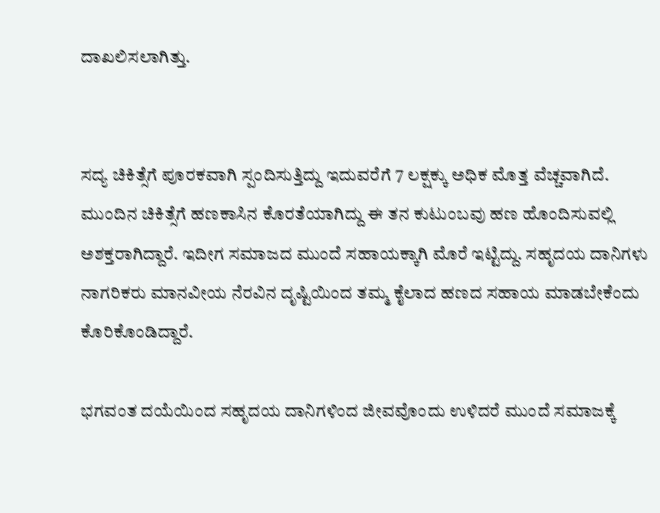ದಾಖಲಿಸಲಾಗಿತ್ತು.


ಸದ್ಯ ಚಿಕಿತ್ಸೆಗೆ ಪೂರಕವಾಗಿ ಸ್ಪಂದಿಸುತ್ತಿದ್ದು ಇದುವರೆಗೆ 7 ಲಕ್ಷಕ್ಕು ಅಧಿಕ ಮೊತ್ತ ವೆಚ್ಚವಾಗಿದೆ. ಮುಂದಿನ ಚಿಕಿತ್ಸೆಗೆ ಹಣಕಾಸಿನ ಕೊರತೆಯಾಗಿದ್ದು ಈ ತನ ಕುಟುಂಬವು ಹಣ ಹೊಂದಿಸುವಲ್ಲಿ ಅಶಕ್ತರಾಗಿದ್ದಾರೆ. ಇದೀಗ ಸಮಾಜದ ಮುಂದೆ ಸಹಾಯಕ್ಕಾಗಿ ಮೊರೆ ಇಟ್ಟಿದ್ದು. ಸಹೃದಯ ದಾನಿಗಳು ನಾಗರಿಕರು ಮಾನವೀಯ ನೆರವಿನ ದೃಷ್ಟಿಯಿಂದ ತಮ್ಮ ಕೈಲಾದ ಹಣದ ಸಹಾಯ ಮಾಡಬೇಕೆಂದು ಕೊರಿಕೊಂಡಿದ್ದಾರೆ.

ಭಗವಂತ ದಯೆಯಿಂದ ಸಹೃದಯ ದಾನಿಗಳಿಂದ ಜೀವವೊಂದು ಉಳಿದರೆ ಮುಂದೆ ಸಮಾಜಕ್ಕೆ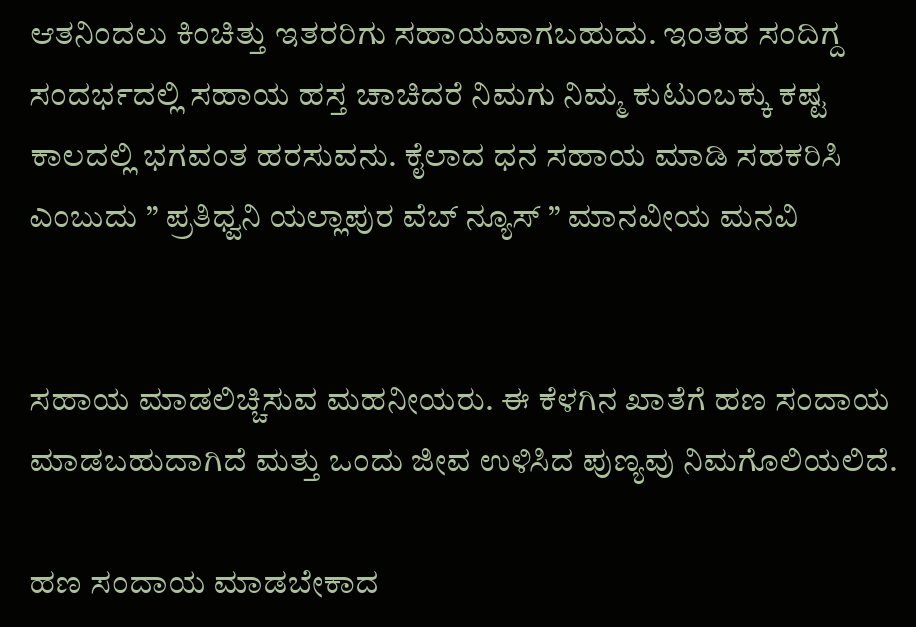ಆತನಿಂದಲು ಕಿಂಚಿತ್ತು ಇತರರಿಗು ಸಹಾಯವಾಗಬಹುದು. ಇಂತಹ ಸಂದಿಗ್ದ ಸಂದರ್ಭದಲ್ಲಿ ಸಹಾಯ ಹಸ್ತ ಚಾಚಿದರೆ ನಿಮಗು ನಿಮ್ಮ ಕುಟುಂಬಕ್ಕು ಕಷ್ಟ ಕಾಲದಲ್ಲಿ ಭಗವಂತ ಹರಸುವನು. ಕೈಲಾದ ಧನ ಸಹಾಯ ಮಾಡಿ ಸಹಕರಿಸಿ ಎಂಬುದು ” ಪ್ರತಿಧ್ವನಿ ಯಲ್ಲಾಪುರ ವೆಬ್ ನ್ಯೂಸ್ ” ಮಾನವೀಯ ಮನವಿ


ಸಹಾಯ ಮಾಡಲಿಚ್ಚಿಸುವ ಮಹನೀಯರು. ಈ ಕೆಳಗಿನ ಖಾತೆಗೆ ಹಣ ಸಂದಾಯ ಮಾಡಬಹುದಾಗಿದೆ ಮತ್ತು ಒಂದು ಜೀವ ಉಳಿಸಿದ ಪುಣ್ಯವು ನಿಮಗೊಲಿಯಲಿದೆ.

ಹಣ ಸಂದಾಯ ಮಾಡಬೇಕಾದ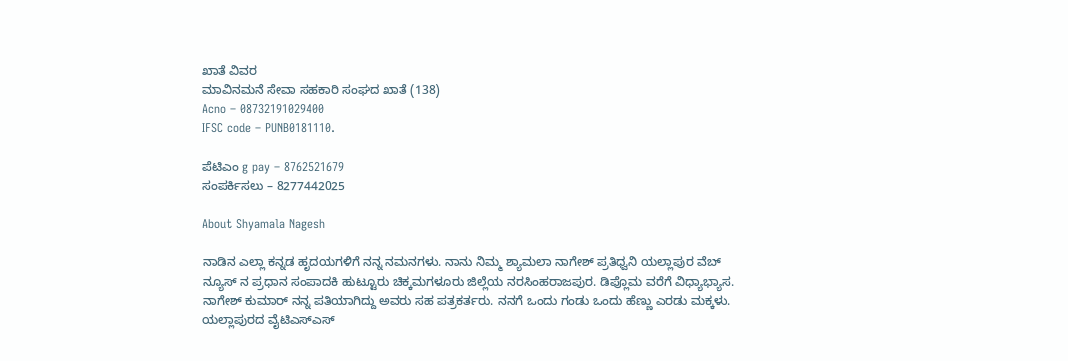ಖಾತೆ ವಿವರ
ಮಾವಿನಮನೆ ಸೇವಾ ಸಹಕಾರಿ ಸಂಘದ ಖಾತೆ (138)
Acno – 08732191029400
IFSC code – PUNB0181110.

ಪೆಟಿಎಂ g pay – 8762521679
ಸಂಪರ್ಕಿಸಲು – 8277442025

About Shyamala Nagesh

ನಾಡಿನ ಎಲ್ಲಾ ಕನ್ನಡ ಹೃದಯಗಳಿಗೆ ನನ್ನ ನಮನಗಳು. ನಾನು ನಿಮ್ಮ ಶ್ಯಾಮಲಾ ನಾಗೇಶ್ ಪ್ರತಿಧ್ವನಿ ಯಲ್ಲಾಪುರ ವೆಬ್ ನ್ಯೂಸ್ ನ ಪ್ರಧಾನ ಸಂಪಾದಕಿ ಹುಟ್ಟೂರು ಚಿಕ್ಕಮಗಳೂರು ಜಿಲ್ಲೆಯ ನರಸಿಂಹರಾಜಪುರ. ಡಿಪ್ಲೊಮ ವರೆಗೆ ವಿಧ್ಯಾಭ್ಯಾಸ. ನಾಗೇಶ್ ಕುಮಾರ್ ನನ್ನ ಪತಿಯಾಗಿದ್ದು ಅವರು ಸಹ ಪತ್ರಕರ್ತರು. ನನಗೆ ಒಂದು ಗಂಡು ಒಂದು ಹೆಣ್ಣು ಎರಡು ಮಕ್ಕಳು. ಯಲ್ಲಾಪುರದ ವೈಟಿಎಸ್ಎಸ್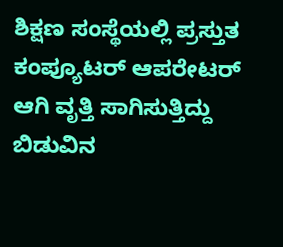ಶಿಕ್ಷಣ ಸಂಸ್ಥೆಯಲ್ಲಿ ಪ್ರಸ್ತುತ ಕಂಪ್ಯೂಟರ್ ಆಪರೇಟರ್ ಆಗಿ ವೃತ್ತಿ ಸಾಗಿಸುತ್ತಿದ್ದು ಬಿಡುವಿನ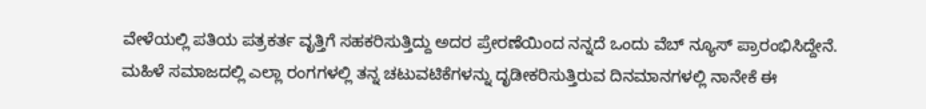ವೇಳೆಯಲ್ಲಿ ಪತಿಯ ಪತ್ರಕರ್ತ ವೃತ್ತಿಗೆ ಸಹಕರಿಸುತ್ತಿದ್ದು ಅದರ ಪ್ರೇರಣೆಯಿಂದ ನನ್ನದೆ ಒಂದು ವೆಬ್ ನ್ಯೂಸ್ ಪ್ರಾರಂಭಿಸಿದ್ದೇನೆ. ಮಹಿಳೆ ಸಮಾಜದಲ್ಲಿ ಎಲ್ಲಾ ರಂಗಗಳಲ್ಲಿ ತನ್ನ ಚಟುವಟಿಕೆಗಳನ್ನು ದೃಡೀಕರಿಸುತ್ತಿರುವ ದಿನಮಾನಗಳಲ್ಲಿ ನಾನೇಕೆ ಈ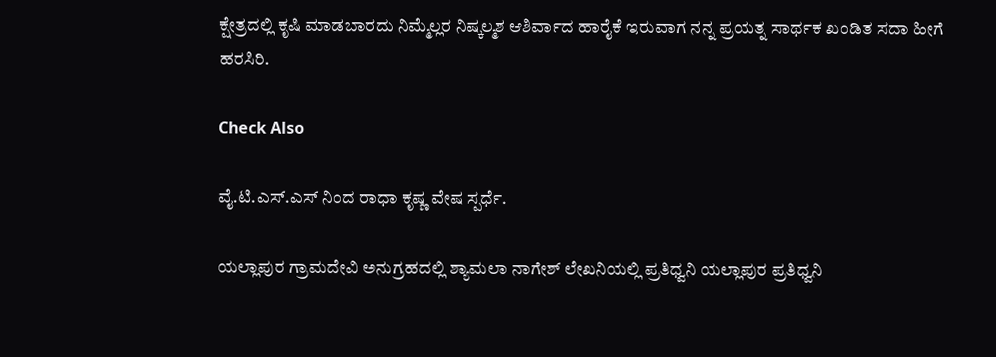ಕ್ಷೇತ್ರದಲ್ಲಿ ಕೃಷಿ ಮಾಡಬಾರದು ನಿಮ್ಮೆಲ್ಲರ ನಿಷ್ಕಲ್ಮಶ ಆಶಿರ್ವಾದ ಹಾರೈಕೆ ಇರುವಾಗ ನನ್ನ ಪ್ರಯತ್ನ ಸಾರ್ಥಕ ಖಂಡಿತ ಸದಾ ಹೀಗೆ ಹರಸಿರಿ.

Check Also

ವೈ.ಟಿ.ಎಸ್‌.ಎಸ್ ನಿಂದ ರಾಧಾ ಕೃಷ್ಣ ವೇಷ ಸ್ಪರ್ಧೆ.

ಯಲ್ಲಾಪುರ ಗ್ರಾಮದೇವಿ ಅನುಗ್ರಹದಲ್ಲಿ ಶ್ಯಾಮಲಾ ನಾಗೇಶ್ ಲೇಖನಿಯಲ್ಲಿ ಪ್ರತಿಧ್ವನಿ ಯಲ್ಲಾಪುರ ಪ್ರತಿಧ್ವನಿ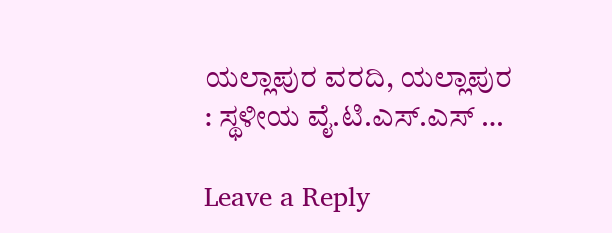ಯಲ್ಲಾಪುರ ವರದಿ, ಯಲ್ಲಾಪುರ : ಸ್ಥಳೀಯ ವೈ.ಟಿ.ಎಸ್.ಎಸ್ …

Leave a Reply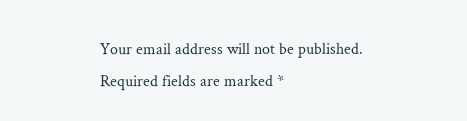Your email address will not be published. Required fields are marked *